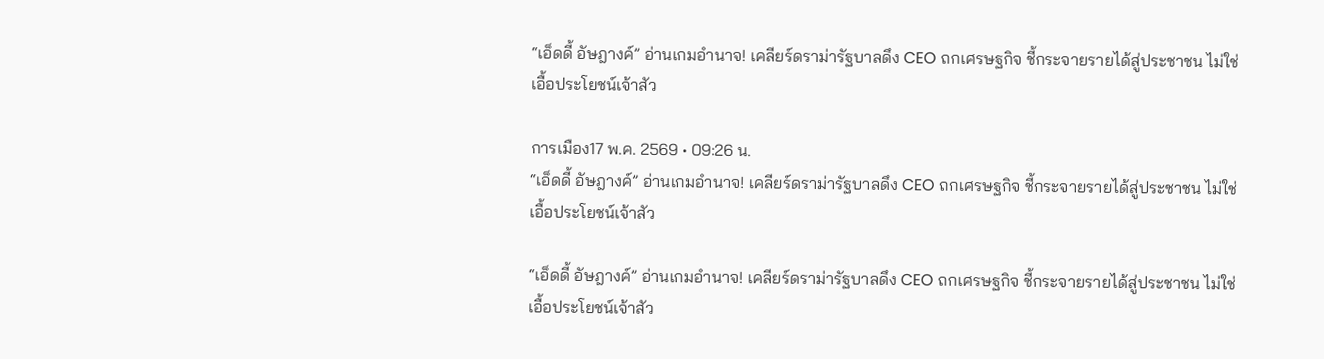“เอ็ดดี้ อัษฎางค์” อ่านเกมอำนาจ! เคลียร์ดราม่ารัฐบาลดึง CEO ถกเศรษฐกิจ ชี้กระจายรายได้สู่ประชาชน ไม่ใช่เอื้อประโยชน์เจ้าสัว

การเมือง17 พ.ค. 2569 • 09:26 น.
“เอ็ดดี้ อัษฎางค์” อ่านเกมอำนาจ! เคลียร์ดราม่ารัฐบาลดึง CEO ถกเศรษฐกิจ ชี้กระจายรายได้สู่ประชาชน ไม่ใช่เอื้อประโยชน์เจ้าสัว

“เอ็ดดี้ อัษฎางค์” อ่านเกมอำนาจ! เคลียร์ดราม่ารัฐบาลดึง CEO ถกเศรษฐกิจ ชี้กระจายรายได้สู่ประชาชน ไม่ใช่เอื้อประโยชน์เจ้าสัว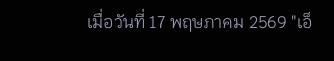เมื่อวันที่ 17 พฤษภาคม 2569 "เอ็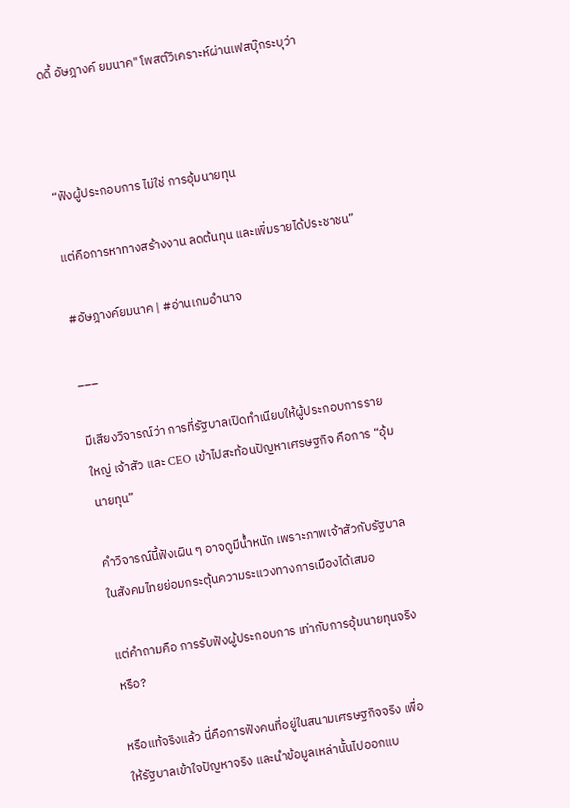ดดี้ อัษฎางค์ ยมนาค" โพสต์วิเคราะห์ผ่านเฟสบุ๊กระบุว่า



“ฟังผู้ประกอบการ ไม่ใช่ การอุ้มนายทุน

แต่คือการหาทางสร้างงาน ลดต้นทุน และเพิ่มรายได้ประชาชน”

#อัษฎางค์ยมนาค | #อ่านเกมอำนาจ

___

มีเสียงวิจารณ์ว่า การที่รัฐบาลเปิดทำเนียบให้ผู้ประกอบการรายใหญ่ เจ้าสัว และ CEO เข้าไปสะท้อนปัญหาเศรษฐกิจ คือการ “อุ้มนายทุน”

คำวิจารณ์นี้ฟังเผิน ๆ อาจดูมีน้ำหนัก เพราะภาพเจ้าสัวกับรัฐบาลในสังคมไทยย่อมกระตุ้นความระแวงทางการเมืองได้เสมอ

แต่คำถามคือ การรับฟังผู้ประกอบการ เท่ากับการอุ้มนายทุนจริงหรือ?

หรือแท้จริงแล้ว นี่คือการฟังคนที่อยู่ในสนามเศรษฐกิจจริง เพื่อให้รัฐบาลเข้าใจปัญหาจริง และนำข้อมูลเหล่านั้นไปออกแบ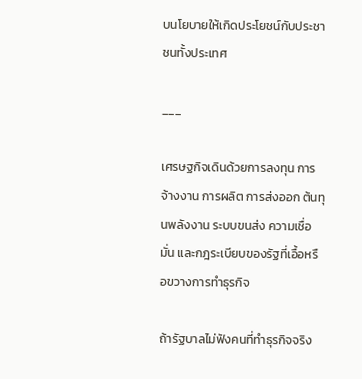บนโยบายให้เกิดประโยชน์กับประชาชนทั้งประเทศ

___

เศรษฐกิจเดินด้วยการลงทุน การจ้างงาน การผลิต การส่งออก ต้นทุนพลังงาน ระบบขนส่ง ความเชื่อมั่น และกฎระเบียบของรัฐที่เอื้อหรือขวางการทำธุรกิจ

ถ้ารัฐบาลไม่ฟังคนที่ทำธุรกิจจริง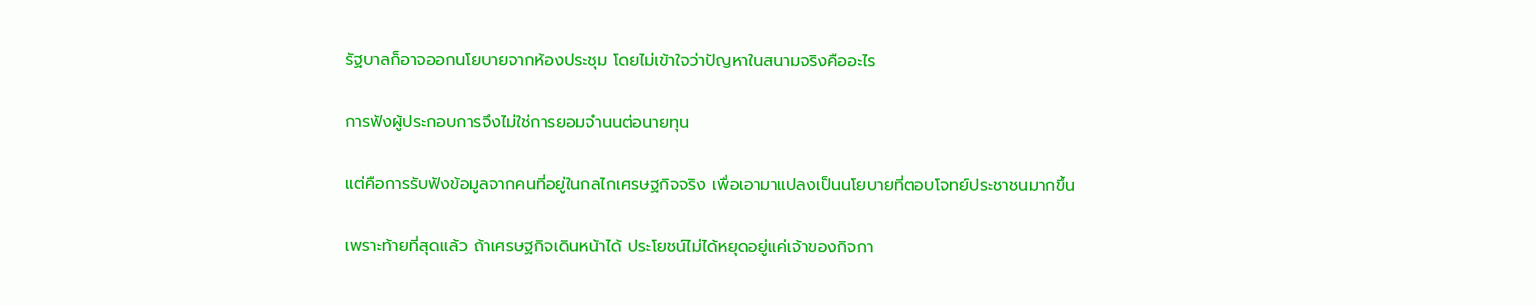รัฐบาลก็อาจออกนโยบายจากห้องประชุม โดยไม่เข้าใจว่าปัญหาในสนามจริงคืออะไร

การฟังผู้ประกอบการจึงไม่ใช่การยอมจำนนต่อนายทุน

แต่คือการรับฟังข้อมูลจากคนที่อยู่ในกลไกเศรษฐกิจจริง เพื่อเอามาแปลงเป็นนโยบายที่ตอบโจทย์ประชาชนมากขึ้น

เพราะท้ายที่สุดแล้ว ถ้าเศรษฐกิจเดินหน้าได้ ประโยชน์ไม่ได้หยุดอยู่แค่เจ้าของกิจกา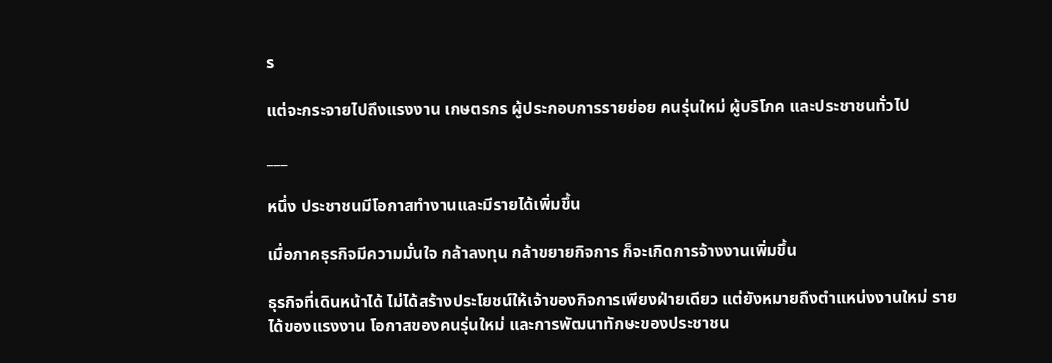ร

แต่จะกระจายไปถึงแรงงาน เกษตรกร ผู้ประกอบการรายย่อย คนรุ่นใหม่ ผู้บริโภค และประชาชนทั่วไป

___

หนึ่ง ประชาชนมีโอกาสทำงานและมีรายได้เพิ่มขึ้น

เมื่อภาคธุรกิจมีความมั่นใจ กล้าลงทุน กล้าขยายกิจการ ก็จะเกิดการจ้างงานเพิ่มขึ้น

ธุรกิจที่เดินหน้าได้ ไม่ได้สร้างประโยชน์ให้เจ้าของกิจการเพียงฝ่ายเดียว แต่ยังหมายถึงตำแหน่งงานใหม่ รายได้ของแรงงาน โอกาสของคนรุ่นใหม่ และการพัฒนาทักษะของประชาชน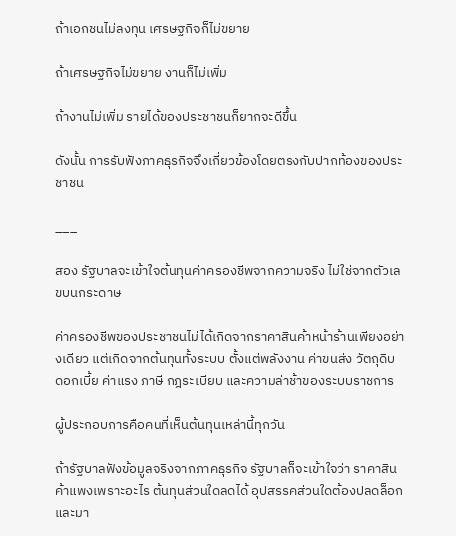ถ้าเอกชนไม่ลงทุน เศรษฐกิจก็ไม่ขยาย

ถ้าเศรษฐกิจไม่ขยาย งานก็ไม่เพิ่ม

ถ้างานไม่เพิ่ม รายได้ของประชาชนก็ยากจะดีขึ้น

ดังนั้น การรับฟังภาคธุรกิจจึงเกี่ยวข้องโดยตรงกับปากท้องของประชาชน

___

สอง รัฐบาลจะเข้าใจต้นทุนค่าครองชีพจากความจริง ไม่ใช่จากตัวเลขบนกระดาษ

ค่าครองชีพของประชาชนไม่ได้เกิดจากราคาสินค้าหน้าร้านเพียงอย่างเดียว แต่เกิดจากต้นทุนทั้งระบบ ตั้งแต่พลังงาน ค่าขนส่ง วัตถุดิบ ดอกเบี้ย ค่าแรง ภาษี กฎระเบียบ และความล่าช้าของระบบราชการ

ผู้ประกอบการคือคนที่เห็นต้นทุนเหล่านี้ทุกวัน

ถ้ารัฐบาลฟังข้อมูลจริงจากภาคธุรกิจ รัฐบาลก็จะเข้าใจว่า ราคาสินค้าแพงเพราะอะไร ต้นทุนส่วนใดลดได้ อุปสรรคส่วนใดต้องปลดล็อก และมา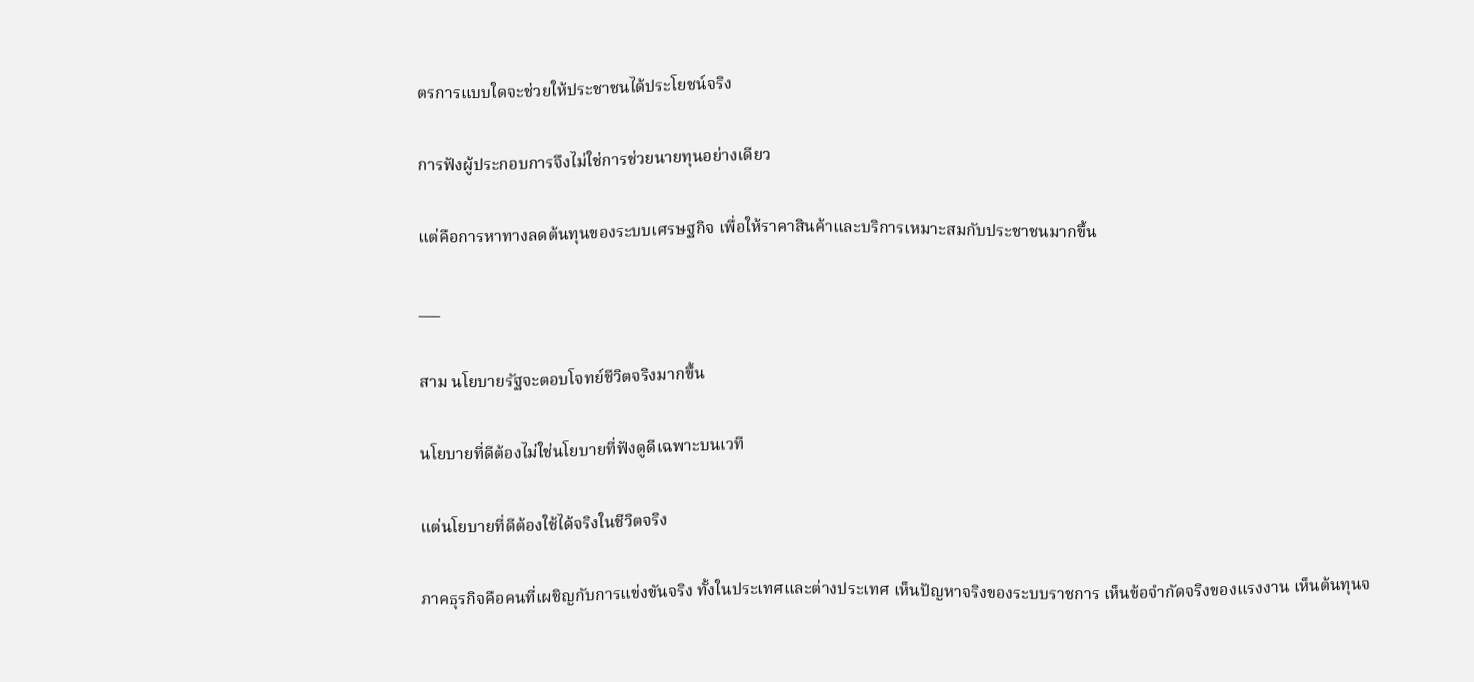ตรการแบบใดจะช่วยให้ประชาชนได้ประโยชน์จริง

การฟังผู้ประกอบการจึงไม่ใช่การช่วยนายทุนอย่างเดียว

แต่คือการหาทางลดต้นทุนของระบบเศรษฐกิจ เพื่อให้ราคาสินค้าและบริการเหมาะสมกับประชาชนมากขึ้น

___

สาม นโยบายรัฐจะตอบโจทย์ชีวิตจริงมากขึ้น

นโยบายที่ดีต้องไม่ใช่นโยบายที่ฟังดูดีเฉพาะบนเวที

แต่นโยบายที่ดีต้องใช้ได้จริงในชีวิตจริง

ภาคธุรกิจคือคนที่เผชิญกับการแข่งขันจริง ทั้งในประเทศและต่างประเทศ เห็นปัญหาจริงของระบบราชการ เห็นข้อจำกัดจริงของแรงงาน เห็นต้นทุนจ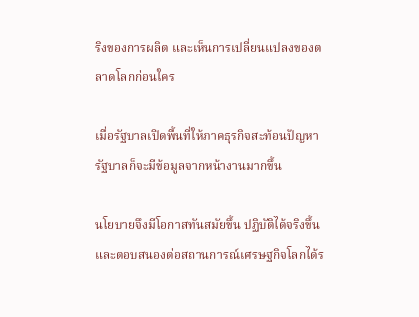ริงของการผลิต และเห็นการเปลี่ยนแปลงของตลาดโลกก่อนใคร

เมื่อรัฐบาลเปิดพื้นที่ให้ภาคธุรกิจสะท้อนปัญหา รัฐบาลก็จะมีข้อมูลจากหน้างานมากขึ้น

นโยบายจึงมีโอกาสทันสมัยขึ้น ปฏิบัติได้จริงขึ้น และตอบสนองต่อสถานการณ์เศรษฐกิจโลกได้ร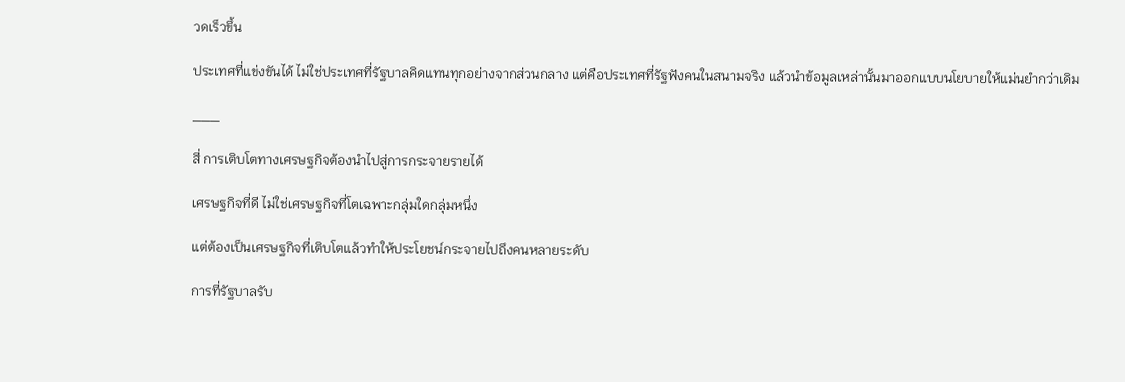วดเร็วขึ้น

ประเทศที่แข่งขันได้ ไม่ใช่ประเทศที่รัฐบาลคิดแทนทุกอย่างจากส่วนกลาง แต่คือประเทศที่รัฐฟังคนในสนามจริง แล้วนำข้อมูลเหล่านั้นมาออกแบบนโยบายให้แม่นยำกว่าเดิม

___

สี่ การเติบโตทางเศรษฐกิจต้องนำไปสู่การกระจายรายได้

เศรษฐกิจที่ดี ไม่ใช่เศรษฐกิจที่โตเฉพาะกลุ่มใดกลุ่มหนึ่ง

แต่ต้องเป็นเศรษฐกิจที่เติบโตแล้วทำให้ประโยชน์กระจายไปถึงคนหลายระดับ

การที่รัฐบาลรับ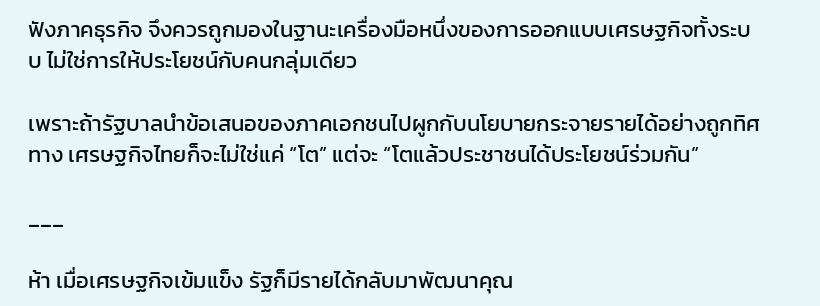ฟังภาคธุรกิจ จึงควรถูกมองในฐานะเครื่องมือหนึ่งของการออกแบบเศรษฐกิจทั้งระบบ ไม่ใช่การให้ประโยชน์กับคนกลุ่มเดียว

เพราะถ้ารัฐบาลนำข้อเสนอของภาคเอกชนไปผูกกับนโยบายกระจายรายได้อย่างถูกทิศทาง เศรษฐกิจไทยก็จะไม่ใช่แค่ “โต” แต่จะ “โตแล้วประชาชนได้ประโยชน์ร่วมกัน”

___

ห้า เมื่อเศรษฐกิจเข้มแข็ง รัฐก็มีรายได้กลับมาพัฒนาคุณ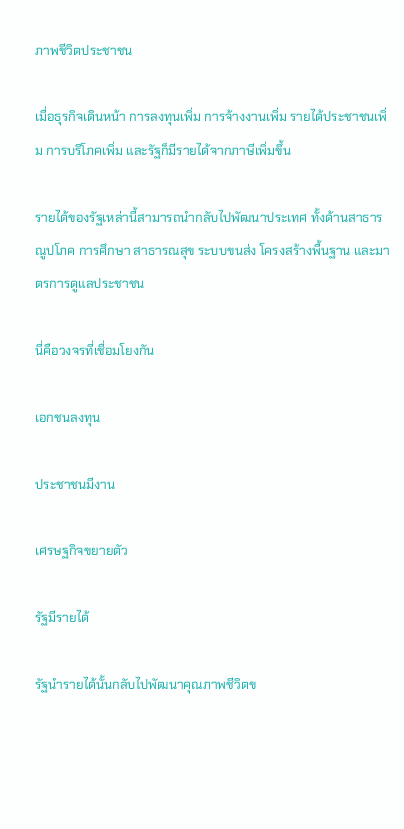ภาพชีวิตประชาชน

เมื่อธุรกิจเดินหน้า การลงทุนเพิ่ม การจ้างงานเพิ่ม รายได้ประชาชนเพิ่ม การบริโภคเพิ่ม และรัฐก็มีรายได้จากภาษีเพิ่มขึ้น

รายได้ของรัฐเหล่านี้สามารถนำกลับไปพัฒนาประเทศ ทั้งด้านสาธารณูปโภค การศึกษา สาธารณสุข ระบบขนส่ง โครงสร้างพื้นฐาน และมาตรการดูแลประชาชน

นี่คือวงจรที่เชื่อมโยงกัน

เอกชนลงทุน

ประชาชนมีงาน

เศรษฐกิจขยายตัว

รัฐมีรายได้

รัฐนำรายได้นั้นกลับไปพัฒนาคุณภาพชีวิตข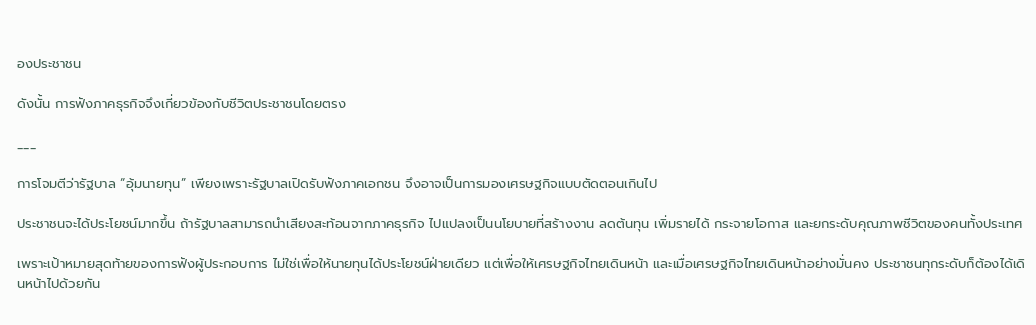องประชาชน

ดังนั้น การฟังภาคธุรกิจจึงเกี่ยวข้องกับชีวิตประชาชนโดยตรง

___

การโจมตีว่ารัฐบาล “อุ้มนายทุน” เพียงเพราะรัฐบาลเปิดรับฟังภาคเอกชน จึงอาจเป็นการมองเศรษฐกิจแบบตัดตอนเกินไป

ประชาชนจะได้ประโยชน์มากขึ้น ถ้ารัฐบาลสามารถนำเสียงสะท้อนจากภาคธุรกิจ ไปแปลงเป็นนโยบายที่สร้างงาน ลดต้นทุน เพิ่มรายได้ กระจายโอกาส และยกระดับคุณภาพชีวิตของคนทั้งประเทศ

เพราะเป้าหมายสุดท้ายของการฟังผู้ประกอบการ ไม่ใช่เพื่อให้นายทุนได้ประโยชน์ฝ่ายเดียว แต่เพื่อให้เศรษฐกิจไทยเดินหน้า และเมื่อเศรษฐกิจไทยเดินหน้าอย่างมั่นคง ประชาชนทุกระดับก็ต้องได้เดินหน้าไปด้วยกัน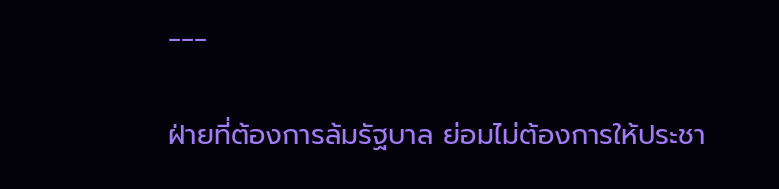___

ฝ่ายที่ต้องการล้มรัฐบาล ย่อมไม่ต้องการให้ประชา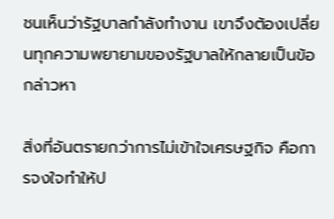ชนเห็นว่ารัฐบาลกำลังทำงาน เขาจึงต้องเปลี่ยนทุกความพยายามของรัฐบาลให้กลายเป็นข้อกล่าวหา

สิ่งที่อันตรายกว่าการไม่เข้าใจเศรษฐกิจ คือการจงใจทำให้ป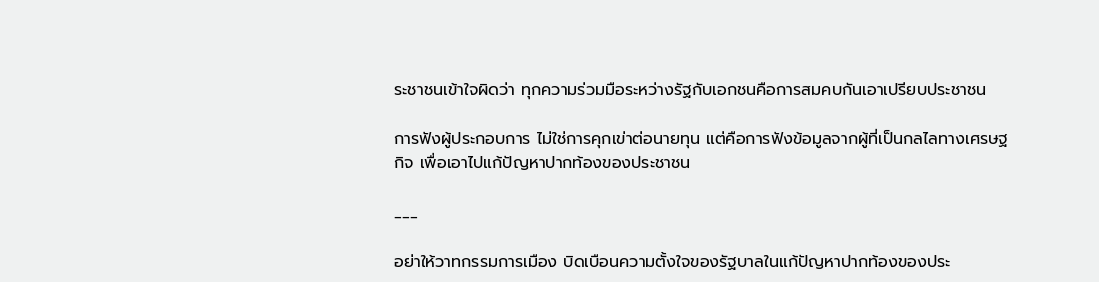ระชาชนเข้าใจผิดว่า ทุกความร่วมมือระหว่างรัฐกับเอกชนคือการสมคบกันเอาเปรียบประชาชน

การฟังผู้ประกอบการ ไม่ใช่การคุกเข่าต่อนายทุน แต่คือการฟังข้อมูลจากผู้ที่เป็นกลไลทางเศรษฐกิจ เพื่อเอาไปแก้ปัญหาปากท้องของประชาชน

___

อย่าให้วาทกรรมการเมือง บิดเบือนความตั้งใจของรัฐบาลในแก้ปัญหาปากท้องของประ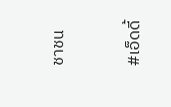ชาชน



#เอ็ดดี้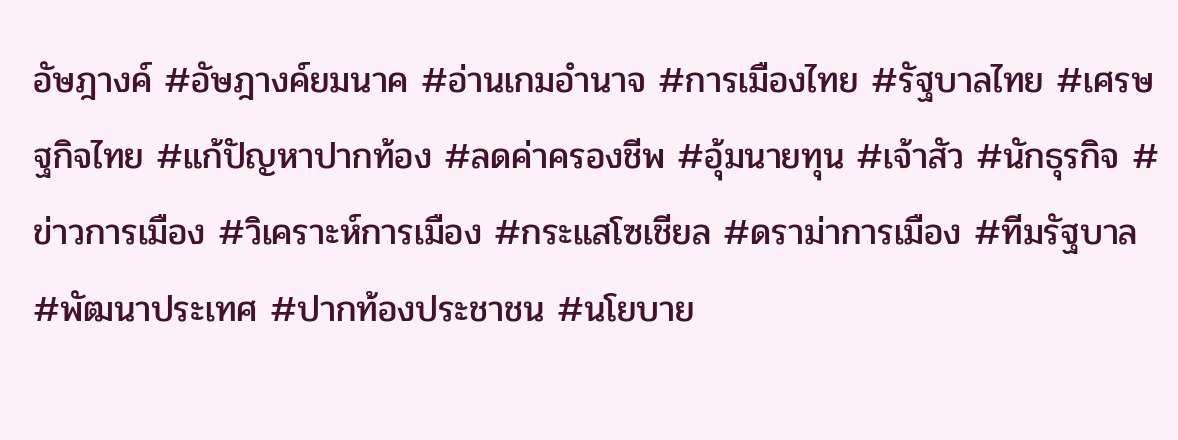อัษฎางค์ #อัษฎางค์ยมนาค #อ่านเกมอำนาจ #การเมืองไทย #รัฐบาลไทย #เศรษฐกิจไทย #แก้ปัญหาปากท้อง #ลดค่าครองชีพ #อุ้มนายทุน #เจ้าสัว #นักธุรกิจ #ข่าวการเมือง #วิเคราะห์การเมือง #กระแสโซเชียล #ดราม่าการเมือง #ทีมรัฐบาล #พัฒนาประเทศ #ปากท้องประชาชน #นโยบาย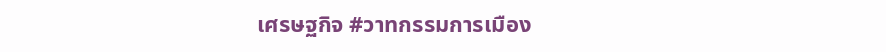เศรษฐกิจ #วาทกรรมการเมือง